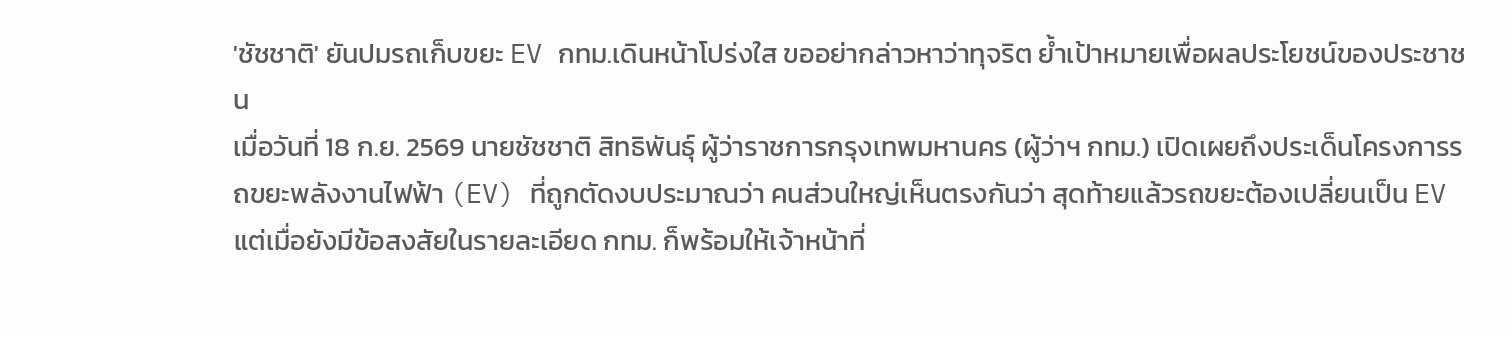'ชัชชาติ' ยันปมรถเก็บขยะ EV กทม.เดินหน้าโปร่งใส ขออย่ากล่าวหาว่าทุจริต ย้ำเป้าหมายเพื่อผลประโยชน์ของประชาชน
เมื่อวันที่ 18 ก.ย. 2569 นายชัชชาติ สิทธิพันธุ์ ผู้ว่าราชการกรุงเทพมหานคร (ผู้ว่าฯ กทม.) เปิดเผยถึงประเด็นโครงการรถขยะพลังงานไฟฟ้า (EV) ที่ถูกตัดงบประมาณว่า คนส่วนใหญ่เห็นตรงกันว่า สุดท้ายแล้วรถขยะต้องเปลี่ยนเป็น EV แต่เมื่อยังมีข้อสงสัยในรายละเอียด กทม. ก็พร้อมให้เจ้าหน้าที่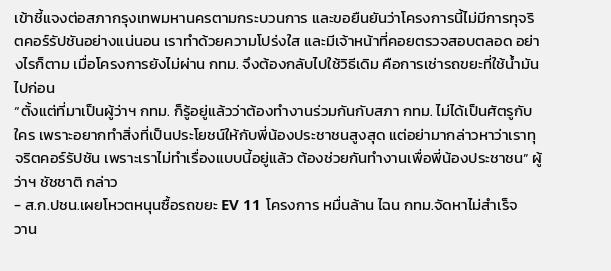เข้าชี้แจงต่อสภากรุงเทพมหานครตามกระบวนการ และขอยืนยันว่าโครงการนี้ไม่มีการทุจริตคอร์รัปชันอย่างแน่นอน เราทำด้วยความโปร่งใส และมีเจ้าหน้าที่คอยตรวจสอบตลอด อย่างไรก็ตาม เมื่อโครงการยังไม่ผ่าน กทม. จึงต้องกลับไปใช้วิธีเดิม คือการเช่ารถขยะที่ใช้น้ำมันไปก่อน
“ตั้งแต่ที่มาเป็นผู้ว่าฯ กทม. ก็รู้อยู่แล้วว่าต้องทำงานร่วมกันกับสภา กทม. ไม่ได้เป็นศัตรูกับใคร เพราะอยากทำสิ่งที่เป็นประโยชน์ให้กับพี่น้องประชาชนสูงสุด แต่อย่ามากล่าวหาว่าเราทุจริตคอร์รัปชัน เพราะเราไม่ทำเรื่องแบบนี้อยู่แล้ว ต้องช่วยกันทำงานเพื่อพี่น้องประชาชน” ผู้ว่าฯ ชัชชาติ กล่าว
- ส.ก.ปชน.เผยโหวตหนุนซื้อรถขยะ EV 11 โครงการ หมื่นล้าน ไฉน กทม.จัดหาไม่สำเร็จ
วาน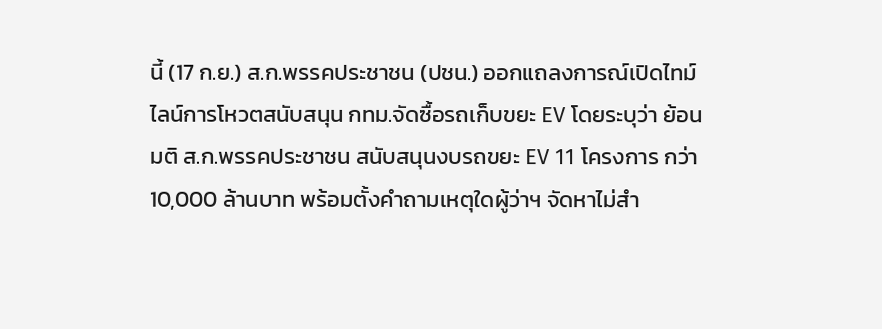นี้ (17 ก.ย.) ส.ก.พรรคประชาชน (ปชน.) ออกแถลงการณ์เปิดไทม์ไลน์การโหวตสนับสนุน กทม.จัดซื้อรถเก็บขยะ EV โดยระบุว่า ย้อนมติ ส.ก.พรรคประชาชน สนับสนุนงบรถขยะ EV 11 โครงการ กว่า 10,000 ล้านบาท พร้อมตั้งคำถามเหตุใดผู้ว่าฯ จัดหาไม่สำ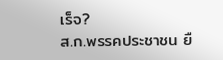เร็จ?
ส.ก.พรรคประชาชน ยื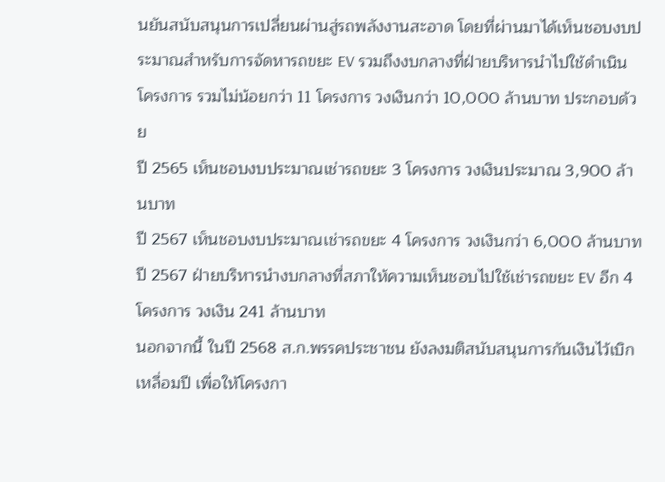นยันสนับสนุนการเปลี่ยนผ่านสู่รถพลังงานสะอาด โดยที่ผ่านมาได้เห็นชอบงบประมาณสำหรับการจัดหารถขยะ EV รวมถึงงบกลางที่ฝ่ายบริหารนำไปใช้ดำเนินโครงการ รวมไม่น้อยกว่า 11 โครงการ วงเงินกว่า 10,000 ล้านบาท ประกอบด้วย
ปี 2565 เห็นชอบงบประมาณเช่ารถขยะ 3 โครงการ วงเงินประมาณ 3,900 ล้านบาท
ปี 2567 เห็นชอบงบประมาณเช่ารถขยะ 4 โครงการ วงเงินกว่า 6,000 ล้านบาท
ปี 2567 ฝ่ายบริหารนำงบกลางที่สภาให้ความเห็นชอบไปใช้เช่ารถขยะ EV อีก 4 โครงการ วงเงิน 241 ล้านบาท
นอกจากนี้ ในปี 2568 ส.ก.พรรคประชาชน ยังลงมติสนับสนุนการกันเงินไว้เบิกเหลื่อมปี เพื่อให้โครงกา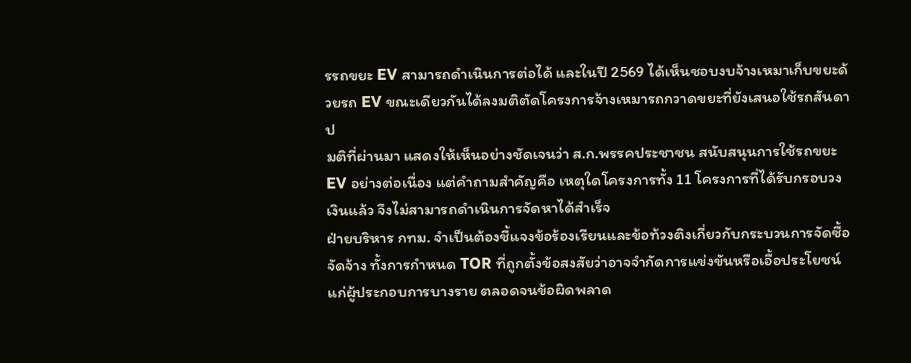รรถขยะ EV สามารถดำเนินการต่อได้ และในปี 2569 ได้เห็นชอบงบจ้างเหมาเก็บขยะด้วยรถ EV ขณะเดียวกันได้ลงมติตัดโครงการจ้างเหมารถกวาดขยะที่ยังเสนอใช้รถสันดาป
มติที่ผ่านมา แสดงให้เห็นอย่างชัดเจนว่า ส.ก.พรรคประชาชน สนับสนุนการใช้รถขยะ EV อย่างต่อเนื่อง แต่คำถามสำคัญคือ เหตุใดโครงการทั้ง 11 โครงการที่ได้รับกรอบวงเงินแล้ว จึงไม่สามารถดำเนินการจัดหาได้สำเร็จ
ฝ่ายบริหาร กทม. จำเป็นต้องชี้แจงข้อร้องเรียนและข้อท้วงติงเกี่ยวกับกระบวนการจัดซื้อจัดจ้าง ทั้งการกำหนด TOR ที่ถูกตั้งข้อสงสัยว่าอาจจำกัดการแข่งขันหรือเอื้อประโยชน์แก่ผู้ประกอบการบางราย ตลอดจนข้อผิดพลาด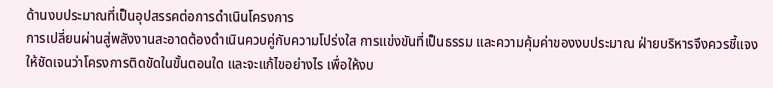ด้านงบประมาณที่เป็นอุปสรรคต่อการดำเนินโครงการ
การเปลี่ยนผ่านสู่พลังงานสะอาดต้องดำเนินควบคู่กับความโปร่งใส การแข่งขันที่เป็นธรรม และความคุ้มค่าของงบประมาณ ฝ่ายบริหารจึงควรชี้แจงให้ชัดเจนว่าโครงการติดขัดในขั้นตอนใด และจะแก้ไขอย่างไร เพื่อให้งบ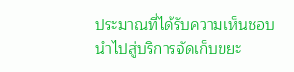ประมาณที่ได้รับความเห็นชอบนำไปสู่บริการจัดเก็บขยะ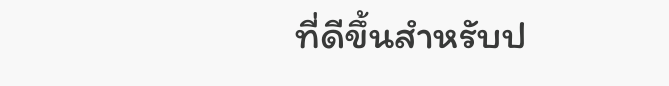ที่ดีขึ้นสำหรับป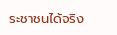ระชาชนได้จริง